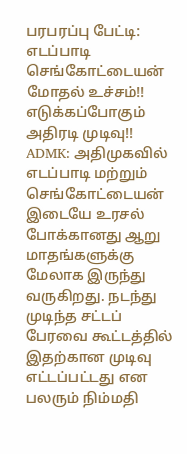பரபரப்பு பேட்டி: எடப்பாடி செங்கோட்டையன் மோதல் உச்சம்!! எடுக்கப்போகும் அதிரடி முடிவு!!
ADMK: அதிமுகவில் எடப்பாடி மற்றும் செங்கோட்டையன் இடையே உரசல் போக்கானது ஆறு மாதங்களுக்கு மேலாக இருந்து வருகிறது. நடந்து முடிந்த சட்டப் பேரவை கூட்டத்தில் இதற்கான முடிவு எட்டப்பட்டது என பலரும் நிம்மதி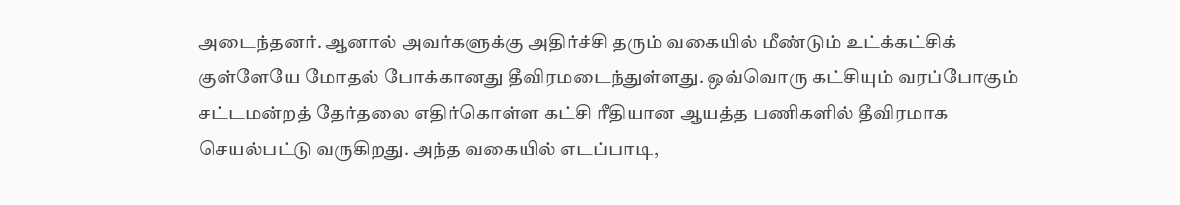அடைந்தனர். ஆனால் அவர்களுக்கு அதிர்ச்சி தரும் வகையில் மீண்டும் உட்க்கட்சிக் குள்ளேயே மோதல் போக்கானது தீவிரமடைந்துள்ளது. ஒவ்வொரு கட்சியும் வரப்போகும் சட்டமன்றத் தேர்தலை எதிர்கொள்ள கட்சி ரீதியான ஆயத்த பணிகளில் தீவிரமாக செயல்பட்டு வருகிறது. அந்த வகையில் எடப்பாடி,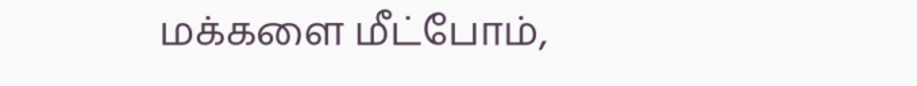மக்களை மீட்போம்,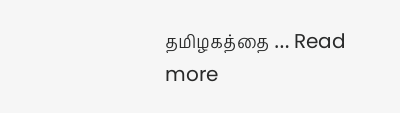தமிழகத்தை … Read more